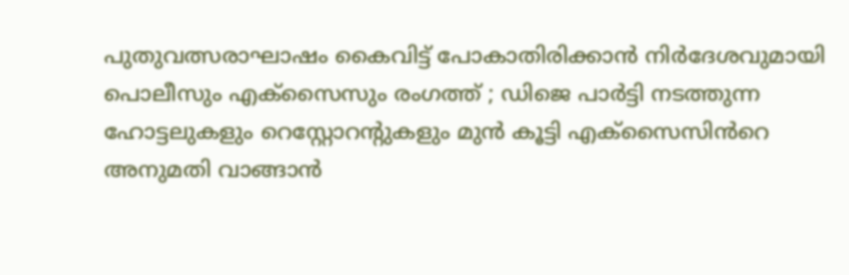പുതുവത്സരാഘാഷം കൈവിട്ട് പോകാതിരിക്കാൻ നിര്‍ദേശവുമായി പൊലീസും എക്സൈസും രംഗത്ത് ; ഡിജെ പാര്‍ട്ടി നടത്തുന്ന ഹോട്ടലുകളും റെസ്റ്റോറൻ്റുകളും മുൻ കൂട്ടി എക്സൈസിൻറെ അനുമതി വാങ്ങാൻ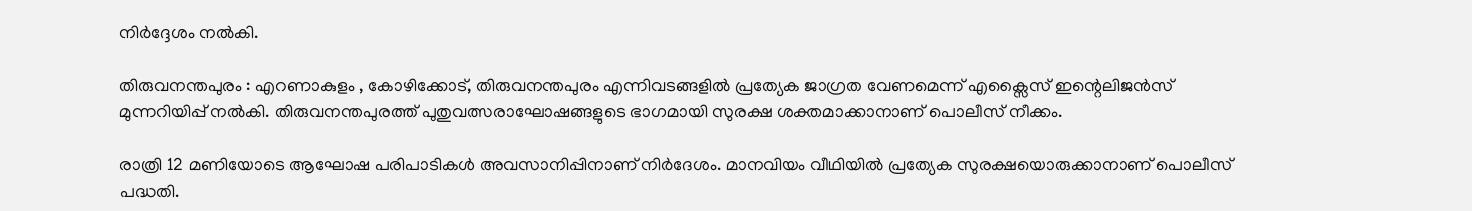നിര്‍ദ്ദേശം നല്‍കി.

തിരുവനന്തപുരം : എറണാകുളം , കോഴിക്കോട്, തിരുവനന്തപുരം എന്നിവടങ്ങളില്‍ പ്രത്യേക ജാഗ്രത വേണമെന്ന് എക്സൈസ് ഇന്റെലിജൻസ് മുന്നറിയിപ്പ് നല്‍കി. തിരുവനന്തപുരത്ത് പുതുവത്സരാഘോഷങ്ങളുടെ ഭാഗമായി സുരക്ഷ ശക്തമാക്കാനാണ് പൊലീസ് നീക്കം.

രാത്രി 12 മണിയോടെ ആഘോഷ പരിപാടികള്‍ അവസാനിപ്പിനാണ് നിര്‍ദേശം. മാനവിയം വീഥിയില്‍ പ്രത്യേക സുരക്ഷയൊരുക്കാനാണ് പൊലീസ് പദ്ധതി.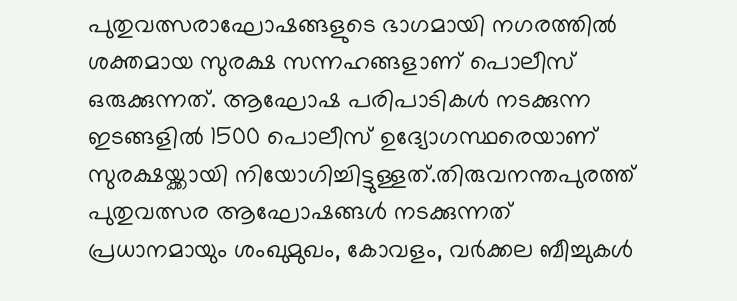പുതുവത്സരാഘോഷങ്ങളുടെ ഭാഗമായി നഗരത്തില്‍ ശക്തമായ സുരക്ഷ സന്നഹങ്ങളാണ് പൊലീസ് ഒരുക്കുന്നത്. ആഘോഷ പരിപാടികള്‍ നടക്കുന്ന ഇടങ്ങളില്‍ 1500 പൊലീസ് ഉദ്യോഗസ്ഥരെയാണ് സുരക്ഷയ്ക്കായി നിയോഗിച്ചിട്ടുള്ളത്.തിരുവനന്തപുരത്ത് പുതുവത്സര ആഘോഷങ്ങള്‍ നടക്കുന്നത് പ്രധാനമായും ശംഖുമുഖം, കോവളം, വര്‍ക്കല ബീച്ചുകള്‍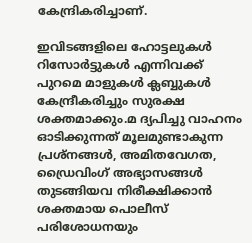കേന്ദ്രികരിച്ചാണ്.

ഇവിടങ്ങളിലെ ഹോട്ടലുകള്‍ റിസോര്‍ട്ടുകള്‍ എന്നിവക്ക് പുറമെ മാളുകള്‍ ക്ലബ്ബുകള്‍ കേന്ദ്രീകരിച്ചും സുരക്ഷ ശക്തമാക്കും.മ ദ്യപിച്ചു വാഹനം ഓടിക്കുന്നത് മൂലമുണ്ടാകുന്ന പ്രശ്നങ്ങള്‍, അമിതവേഗത, ഡ്രൈവിംഗ് അഭ്യാസങ്ങള്‍ തുടങ്ങിയവ നിരീക്ഷിക്കാൻ ശക്തമായ പൊലീസ് പരിശോധനയും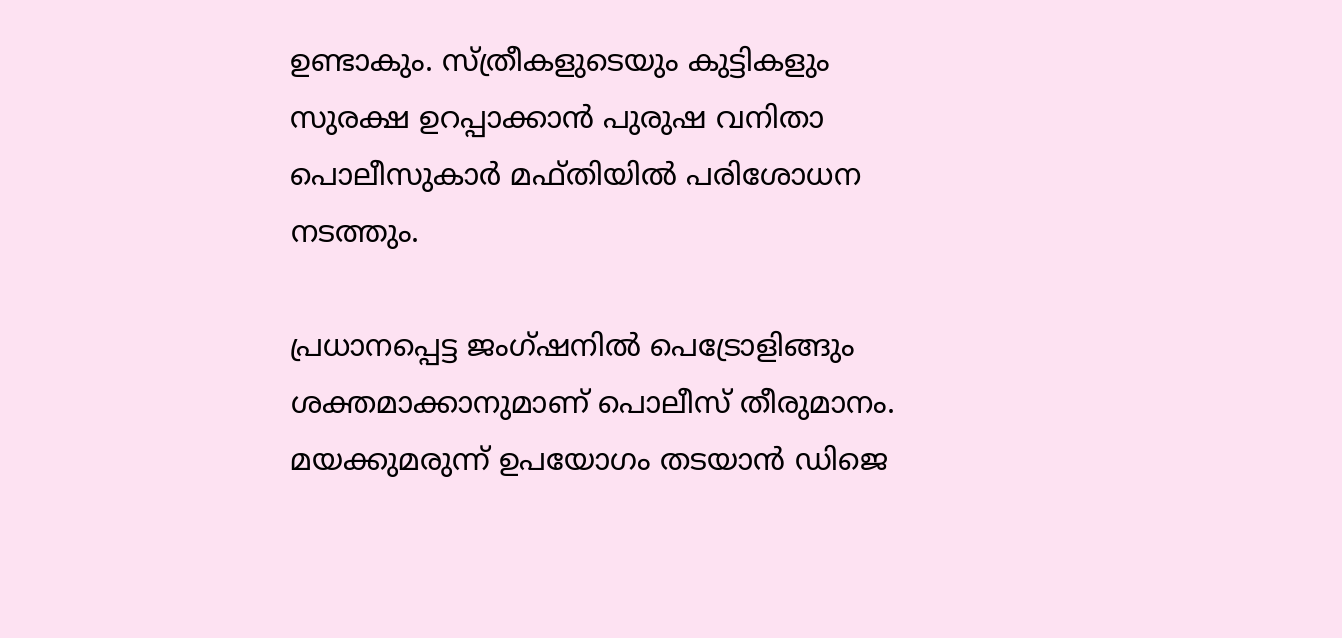ഉണ്ടാകും. സ്ത്രീകളുടെയും കുട്ടികളും സുരക്ഷ ഉറപ്പാക്കാൻ പുരുഷ വനിതാ പൊലീസുകാര്‍ മഫ്തിയില്‍ പരിശോധന നടത്തും.

പ്രധാനപ്പെട്ട ജംഗ്ഷനില്‍ പെട്രോളിങ്ങും ശക്തമാക്കാനുമാണ് പൊലീസ് തീരുമാനം. മയക്കുമരുന്ന് ഉപയോഗം തടയാൻ ഡിജെ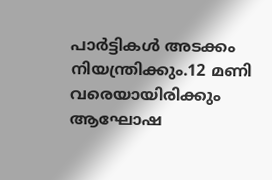പാര്‍ട്ടികള്‍ അടക്കം നിയന്ത്രിക്കും.12 മണി വരെയായിരിക്കും ആഘോഷ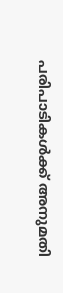പരിപാടികള്‍ക്ക് അനുമതി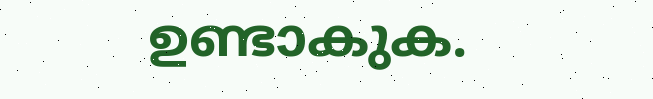ഉണ്ടാകുക.